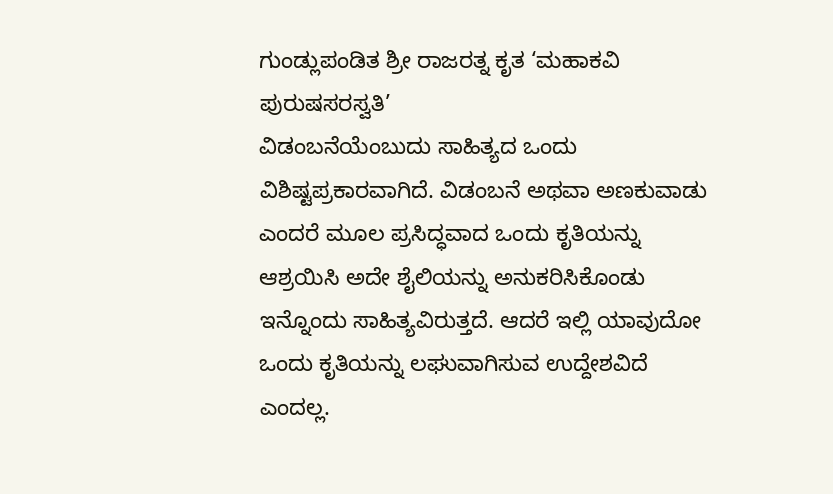ಗುಂಡ್ಲುಪಂಡಿತ ಶ್ರೀ ರಾಜರತ್ನ ಕೃತ ‘ಮಹಾಕವಿ ಪುರುಷಸರಸ್ವತಿ’
ವಿಡಂಬನೆಯೆಂಬುದು ಸಾಹಿತ್ಯದ ಒಂದು ವಿಶಿಷ್ಟಪ್ರಕಾರವಾಗಿದೆ. ವಿಡಂಬನೆ ಅಥವಾ ಅಣಕುವಾಡು ಎಂದರೆ ಮೂಲ ಪ್ರಸಿದ್ಧವಾದ ಒಂದು ಕೃತಿಯನ್ನು ಆಶ್ರಯಿಸಿ ಅದೇ ಶೈಲಿಯನ್ನು ಅನುಕರಿಸಿಕೊಂಡು ಇನ್ನೊಂದು ಸಾಹಿತ್ಯವಿರುತ್ತದೆ. ಆದರೆ ಇಲ್ಲಿ ಯಾವುದೋ ಒಂದು ಕೃತಿಯನ್ನು ಲಘುವಾಗಿಸುವ ಉದ್ದೇಶವಿದೆ ಎಂದಲ್ಲ.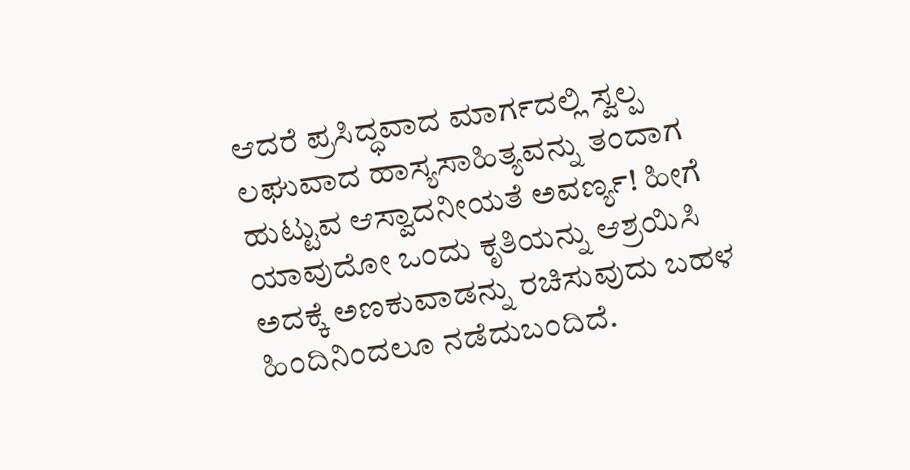ಆದರೆ ಪ್ರಸಿದ್ಧವಾದ ಮಾರ್ಗದಲ್ಲಿ ಸ್ವಲ್ಪ ಲಘುವಾದ ಹಾಸ್ಯಸಾಹಿತ್ಯವನ್ನು ತಂದಾಗ ಹುಟ್ಟುವ ಆಸ್ವಾದನೀಯತೆ ಅವರ್ಣ್ಯ! ಹೀಗೆ ಯಾವುದೋ ಒಂದು ಕೃತಿಯನ್ನು ಆಶ್ರಯಿಸಿ ಅದಕ್ಕೆ ಅಣಕುವಾಡನ್ನು ರಚಿಸುವುದು ಬಹಳ ಹಿಂದಿನಿಂದಲೂ ನಡೆದುಬಂದಿದೆ.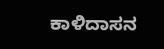ಕಾಳಿದಾಸನ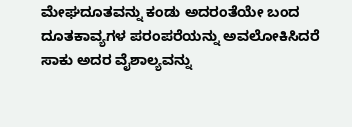ಮೇಘದೂತವನ್ನು ಕಂಡು ಅದರಂತೆಯೇ ಬಂದ ದೂತಕಾವ್ಯಗಳ ಪರಂಪರೆಯನ್ನು ಅವಲೋಕಿಸಿದರೆ ಸಾಕು ಅದರ ವೈಶಾಲ್ಯವನ್ನು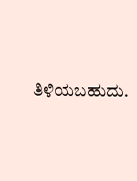ತಿಳಿಯಬಹುದು.